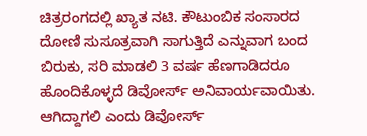ಚಿತ್ರರಂಗದಲ್ಲಿ ಖ್ಯಾತ ನಟಿ. ಕೌಟುಂಬಿಕ ಸಂಸಾರದ ದೋಣಿ ಸುಸೂತ್ರವಾಗಿ ಸಾಗುತ್ತಿದೆ ಎನ್ನುವಾಗ ಬಂದ ಬಿರುಕು, ಸರಿ ಮಾಡಲಿ 3 ವರ್ಷ ಹೆಣಗಾಡಿದರೂ ಹೊಂದಿಕೊಳ್ಳದೆ ಡಿವೋರ್ಸ್ ಅನಿವಾರ್ಯವಾಯಿತು. ಆಗಿದ್ದಾಗಲಿ ಎಂದು ಡಿವೋರ್ಸ್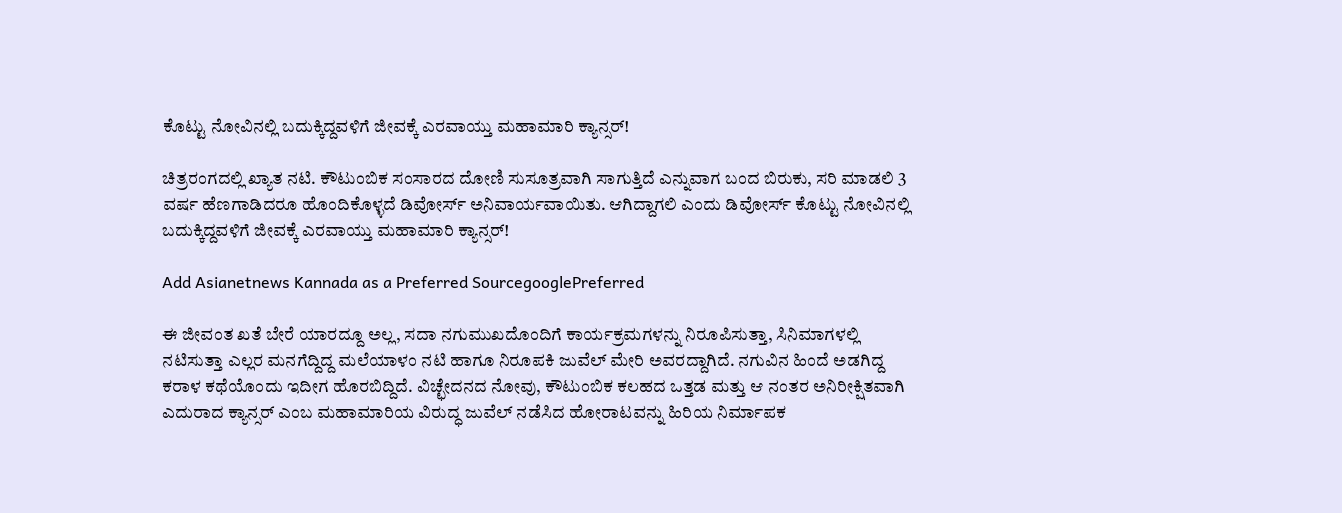ಕೊಟ್ಟು ನೋವಿನಲ್ಲಿ ಬದುಕ್ಕಿದ್ದವಳಿಗೆ ಜೀವಕ್ಕೆ ಎರವಾಯ್ತು ಮಹಾಮಾರಿ ಕ್ಯಾನ್ಸರ್!

ಚಿತ್ರರಂಗದಲ್ಲಿ ಖ್ಯಾತ ನಟಿ. ಕೌಟುಂಬಿಕ ಸಂಸಾರದ ದೋಣಿ ಸುಸೂತ್ರವಾಗಿ ಸಾಗುತ್ತಿದೆ ಎನ್ನುವಾಗ ಬಂದ ಬಿರುಕು, ಸರಿ ಮಾಡಲಿ 3 ವರ್ಷ ಹೆಣಗಾಡಿದರೂ ಹೊಂದಿಕೊಳ್ಳದೆ ಡಿವೋರ್ಸ್ ಅನಿವಾರ್ಯವಾಯಿತು. ಆಗಿದ್ದಾಗಲಿ ಎಂದು ಡಿವೋರ್ಸ್ ಕೊಟ್ಟು ನೋವಿನಲ್ಲಿ ಬದುಕ್ಕಿದ್ದವಳಿಗೆ ಜೀವಕ್ಕೆ ಎರವಾಯ್ತು ಮಹಾಮಾರಿ ಕ್ಯಾನ್ಸರ್!

Add Asianetnews Kannada as a Preferred SourcegooglePreferred

ಈ ಜೀವಂತ ಖತೆ ಬೇರೆ ಯಾರದ್ದೂ ಅಲ್ಲ, ಸದಾ ನಗುಮುಖದೊಂದಿಗೆ ಕಾರ್ಯಕ್ರಮಗಳನ್ನು ನಿರೂಪಿಸುತ್ತಾ, ಸಿನಿಮಾಗಳಲ್ಲಿ ನಟಿಸುತ್ತಾ ಎಲ್ಲರ ಮನಗೆದ್ದಿದ್ದ ಮಲೆಯಾಳಂ ನಟಿ ಹಾಗೂ ನಿರೂಪಕಿ ಜುವೆಲ್ ಮೇರಿ ಅವರದ್ದಾಗಿದೆ. ನಗುವಿನ ಹಿಂದೆ ಅಡಗಿದ್ದ ಕರಾಳ ಕಥೆಯೊಂದು ಇದೀಗ ಹೊರಬಿದ್ದಿದೆ. ವಿಚ್ಛೇದನದ ನೋವು, ಕೌಟುಂಬಿಕ ಕಲಹದ ಒತ್ತಡ ಮತ್ತು ಆ ನಂತರ ಅನಿರೀಕ್ಷಿತವಾಗಿ ಎದುರಾದ ಕ್ಯಾನ್ಸರ್ ಎಂಬ ಮಹಾಮಾರಿಯ ವಿರುದ್ಧ ಜುವೆಲ್ ನಡೆಸಿದ ಹೋರಾಟವನ್ನು ಹಿರಿಯ ನಿರ್ಮಾಪಕ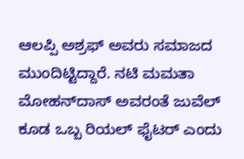ಆಲಪ್ಪಿ ಅಶ್ರಫ್ ಅವರು ಸಮಾಜದ ಮುಂದಿಟ್ಟಿದ್ದಾರೆ. ನಟಿ ಮಮತಾ ಮೋಹನ್‌ದಾಸ್ ಅವರಂತೆ ಜುವೆಲ್ ಕೂಡ ಒಬ್ಬ ರಿಯಲ್ ಫೈಟರ್ ಎಂದು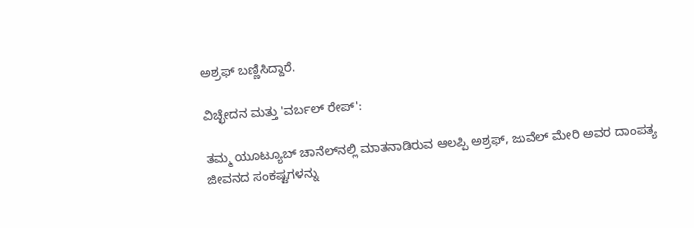ಅಶ್ರಫ್ ಬಣ್ಣಿಸಿದ್ದಾರೆ.

ವಿಚ್ಛೇದನ ಮತ್ತು 'ವರ್ಬಲ್ ರೇಪ್':

ತಮ್ಮ ಯೂಟ್ಯೂಬ್ ಚಾನೆಲ್‌ನಲ್ಲಿ ಮಾತನಾಡಿರುವ ಆಲಪ್ಪಿ ಅಶ್ರಫ್, ಜುವೆಲ್ ಮೇರಿ ಅವರ ದಾಂಪತ್ಯ ಜೀವನದ ಸಂಕಷ್ಟಗಳನ್ನು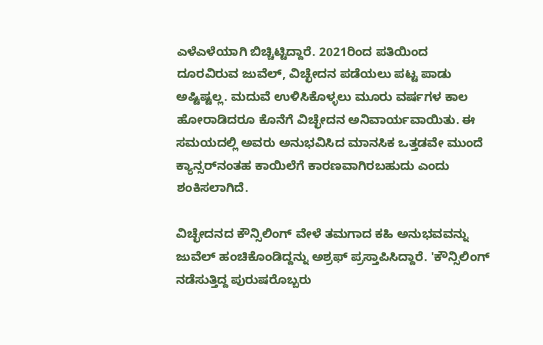ಎಳೆಎಳೆಯಾಗಿ ಬಿಚ್ಚಿಟ್ಟಿದ್ದಾರೆ. 2021ರಿಂದ ಪತಿಯಿಂದ ದೂರವಿರುವ ಜುವೆಲ್, ವಿಚ್ಛೇದನ ಪಡೆಯಲು ಪಟ್ಟ ಪಾಡು ಅಷ್ಟಿಷ್ಟಲ್ಲ. ಮದುವೆ ಉಳಿಸಿಕೊಳ್ಳಲು ಮೂರು ವರ್ಷಗಳ ಕಾಲ ಹೋರಾಡಿದರೂ ಕೊನೆಗೆ ವಿಚ್ಛೇದನ ಅನಿವಾರ್ಯವಾಯಿತು. ಈ ಸಮಯದಲ್ಲಿ ಅವರು ಅನುಭವಿಸಿದ ಮಾನಸಿಕ ಒತ್ತಡವೇ ಮುಂದೆ ಕ್ಯಾನ್ಸರ್‌ನಂತಹ ಕಾಯಿಲೆಗೆ ಕಾರಣವಾಗಿರಬಹುದು ಎಂದು ಶಂಕಿಸಲಾಗಿದೆ.

ವಿಚ್ಛೇದನದ ಕೌನ್ಸಿಲಿಂಗ್ ವೇಳೆ ತಮಗಾದ ಕಹಿ ಅನುಭವವನ್ನು ಜುವೆಲ್ ಹಂಚಿಕೊಂಡಿದ್ದನ್ನು ಅಶ್ರಫ್ ಪ್ರಸ್ತಾಪಿಸಿದ್ದಾರೆ. 'ಕೌನ್ಸಿಲಿಂಗ್ ನಡೆಸುತ್ತಿದ್ದ ಪುರುಷರೊಬ್ಬರು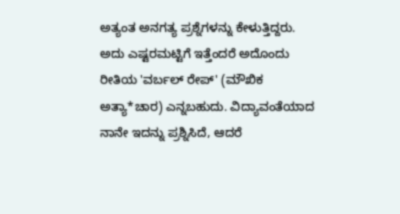ಅತ್ಯಂತ ಅನಗತ್ಯ ಪ್ರಶ್ನೆಗಳನ್ನು ಕೇಳುತ್ತಿದ್ದರು. ಅದು ಎಷ್ಟರಮಟ್ಟಿಗೆ ಇತ್ತೆಂದರೆ ಅದೊಂದು ರೀತಿಯ 'ವರ್ಬಲ್ ರೇಪ್' (ಮೌಖಿಕ ಅತ್ಯಾ*ಚಾರ) ಎನ್ನಬಹುದು. ವಿದ್ಯಾವಂತೆಯಾದ ನಾನೇ ಇದನ್ನು ಪ್ರಶ್ನಿಸಿದೆ, ಆದರೆ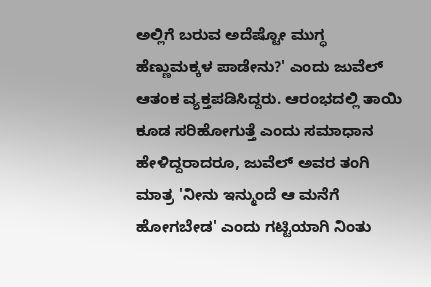ಅಲ್ಲಿಗೆ ಬರುವ ಅದೆಷ್ಟೋ ಮುಗ್ಧ ಹೆಣ್ಣುಮಕ್ಕಳ ಪಾಡೇನು?' ಎಂದು ಜುವೆಲ್ ಆತಂಕ ವ್ಯಕ್ತಪಡಿಸಿದ್ದರು. ಆರಂಭದಲ್ಲಿ ತಾಯಿ ಕೂಡ ಸರಿಹೋಗುತ್ತೆ ಎಂದು ಸಮಾಧಾನ ಹೇಳಿದ್ದರಾದರೂ, ಜುವೆಲ್ ಅವರ ತಂಗಿ ಮಾತ್ರ 'ನೀನು ಇನ್ಮುಂದೆ ಆ ಮನೆಗೆ ಹೋಗಬೇಡ' ಎಂದು ಗಟ್ಟಿಯಾಗಿ ನಿಂತು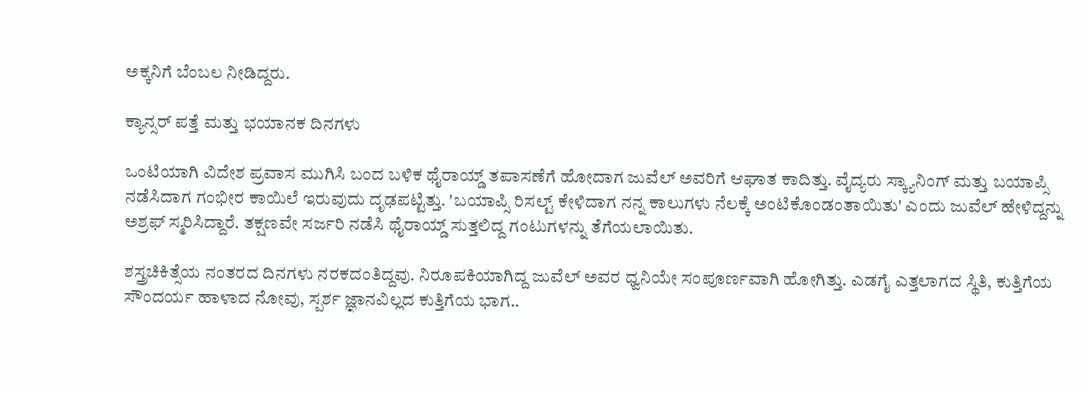ಅಕ್ಕನಿಗೆ ಬೆಂಬಲ ನೀಡಿದ್ದರು.

ಕ್ಯಾನ್ಸರ್ ಪತ್ತೆ ಮತ್ತು ಭಯಾನಕ ದಿನಗಳು

ಒಂಟಿಯಾಗಿ ವಿದೇಶ ಪ್ರವಾಸ ಮುಗಿಸಿ ಬಂದ ಬಳಿಕ ಥೈರಾಯ್ಡ್ ತಪಾಸಣೆಗೆ ಹೋದಾಗ ಜುವೆಲ್ ಅವರಿಗೆ ಆಘಾತ ಕಾದಿತ್ತು. ವೈದ್ಯರು ಸ್ಕ್ಯಾನಿಂಗ್ ಮತ್ತು ಬಯಾಪ್ಸಿ ನಡೆಸಿದಾಗ ಗಂಭೀರ ಕಾಯಿಲೆ ಇರುವುದು ದೃಢಪಟ್ಟಿತ್ತು. 'ಬಯಾಪ್ಸಿ ರಿಸಲ್ಟ್ ಕೇಳಿದಾಗ ನನ್ನ ಕಾಲುಗಳು ನೆಲಕ್ಕೆ ಅಂಟಿಕೊಂಡಂತಾಯಿತು' ಎಂದು ಜುವೆಲ್ ಹೇಳಿದ್ದನ್ನು ಅಶ್ರಫ್ ಸ್ಮರಿಸಿದ್ದಾರೆ. ತಕ್ಷಣವೇ ಸರ್ಜರಿ ನಡೆಸಿ ಥೈರಾಯ್ಡ್ ಸುತ್ತಲಿದ್ದ ಗಂಟುಗಳನ್ನು ತೆಗೆಯಲಾಯಿತು.

ಶಸ್ತ್ರಚಿಕಿತ್ಸೆಯ ನಂತರದ ದಿನಗಳು ನರಕದಂತಿದ್ದವು. ನಿರೂಪಕಿಯಾಗಿದ್ದ ಜುವೆಲ್ ಅವರ ಧ್ವನಿಯೇ ಸಂಪೂರ್ಣವಾಗಿ ಹೋಗಿತ್ತು. ಎಡಗೈ ಎತ್ತಲಾಗದ ಸ್ಥಿತಿ, ಕುತ್ತಿಗೆಯ ಸೌಂದರ್ಯ ಹಾಳಾದ ನೋವು, ಸ್ಪರ್ಶ ಜ್ಞಾನವಿಲ್ಲದ ಕುತ್ತಿಗೆಯ ಭಾಗ..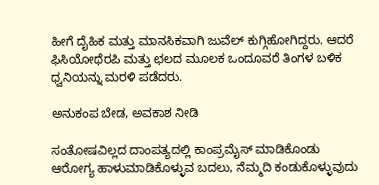ಹೀಗೆ ದೈಹಿಕ ಮತ್ತು ಮಾನಸಿಕವಾಗಿ ಜುವೆಲ್ ಕುಗ್ಗಿಹೋಗಿದ್ದರು. ಆದರೆ ಫಿಸಿಯೋಥೆರಪಿ ಮತ್ತು ಛಲದ ಮೂಲಕ ಒಂದೂವರೆ ತಿಂಗಳ ಬಳಿಕ ಧ್ವನಿಯನ್ನು ಮರಳಿ ಪಡೆದರು.

ಅನುಕಂಪ ಬೇಡ, ಅವಕಾಶ ನೀಡಿ

ಸಂತೋಷವಿಲ್ಲದ ದಾಂಪತ್ಯದಲ್ಲಿ ಕಾಂಪ್ರಮೈಸ್ ಮಾಡಿಕೊಂಡು ಆರೋಗ್ಯ ಹಾಳುಮಾಡಿಕೊಳ್ಳುವ ಬದಲು, ನೆಮ್ಮದಿ ಕಂಡುಕೊಳ್ಳುವುದು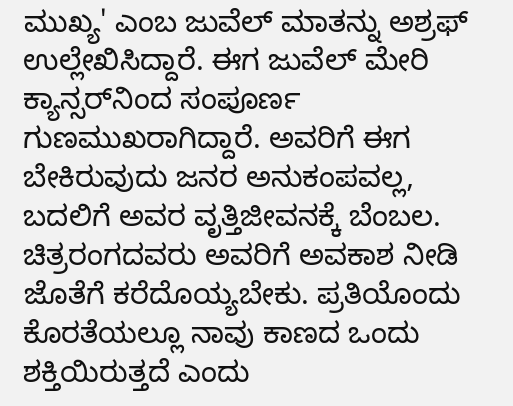ಮುಖ್ಯ' ಎಂಬ ಜುವೆಲ್ ಮಾತನ್ನು ಅಶ್ರಫ್ ಉಲ್ಲೇಖಿಸಿದ್ದಾರೆ. ಈಗ ಜುವೆಲ್ ಮೇರಿ ಕ್ಯಾನ್ಸರ್‌ನಿಂದ ಸಂಪೂರ್ಣ ಗುಣಮುಖರಾಗಿದ್ದಾರೆ. ಅವರಿಗೆ ಈಗ ಬೇಕಿರುವುದು ಜನರ ಅನುಕಂಪವಲ್ಲ, ಬದಲಿಗೆ ಅವರ ವೃತ್ತಿಜೀವನಕ್ಕೆ ಬೆಂಬಲ. ಚಿತ್ರರಂಗದವರು ಅವರಿಗೆ ಅವಕಾಶ ನೀಡಿ ಜೊತೆಗೆ ಕರೆದೊಯ್ಯಬೇಕು. ಪ್ರತಿಯೊಂದು ಕೊರತೆಯಲ್ಲೂ ನಾವು ಕಾಣದ ಒಂದು ಶಕ್ತಿಯಿರುತ್ತದೆ ಎಂದು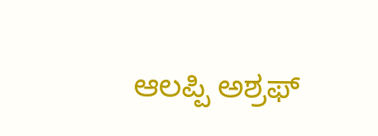ಆಲಪ್ಪಿ ಅಶ್ರಫ್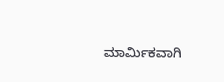ಮಾರ್ಮಿಕವಾಗಿ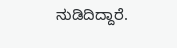ನುಡಿದಿದ್ದಾರೆ.